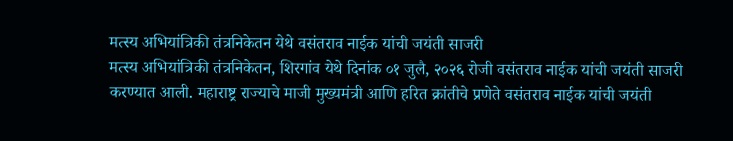मत्स्य अभियांत्रिकी तंत्रनिकेतन येथे वसंतराव नाईक यांची जयंती साजरी
मत्स्य अभियांत्रिकी तंत्रनिकेतन, शिरगांव येथे दिनांक ०१ जुलै, २०२६ रोजी वसंतराव नाईक यांची जयंती साजरी करण्यात आली. महाराष्ट्र राज्याचे माजी मुख्यमंत्री आणि हरित क्रांतीचे प्रणेते वसंतराव नाईक यांची जयंती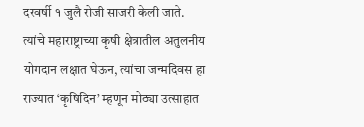दरवर्षी १ जुलै रोजी साजरी केली जाते. त्यांचे महाराष्ट्राच्या कृषी क्षेत्रातील अतुलनीय योगदान लक्षात घेऊन, त्यांचा जन्मदिवस हा राज्यात ‘कृषिदिन’ म्हणून मोठ्या उत्साहात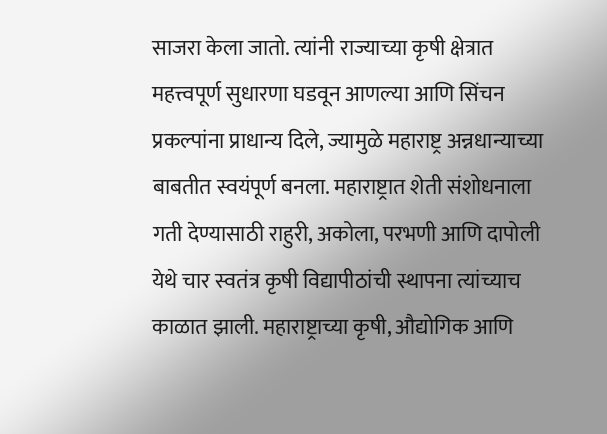साजरा केला जातो. त्यांनी राज्याच्या कृषी क्षेत्रात महत्त्वपूर्ण सुधारणा घडवून आणल्या आणि सिंचन प्रकल्पांना प्राधान्य दिले, ज्यामुळे महाराष्ट्र अन्नधान्याच्या बाबतीत स्वयंपूर्ण बनला. महाराष्ट्रात शेती संशोधनाला गती देण्यासाठी राहुरी, अकोला, परभणी आणि दापोली येथे चार स्वतंत्र कृषी विद्यापीठांची स्थापना त्यांच्याच काळात झाली. महाराष्ट्राच्या कृषी, औद्योगिक आणि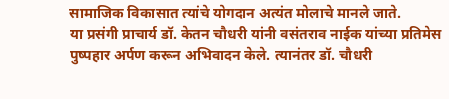सामाजिक विकासात त्यांचे योगदान अत्यंत मोलाचे मानले जाते.
या प्रसंगी प्राचार्य डॉ. केतन चौधरी यांनी वसंतराव नाईक यांच्या प्रतिमेस पुष्पहार अर्पण करून अभिवादन केले. त्यानंतर डॉ. चौधरी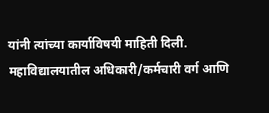यांनी त्यांच्या कार्याविषयी माहिती दिली. महाविद्यालयातील अधिकारी/कर्मचारी वर्ग आणि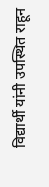विद्यार्थी यांनी उपस्थित राहून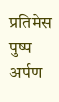प्रतिमेस पुष्प अर्पण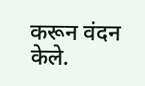करून वंदन केले.